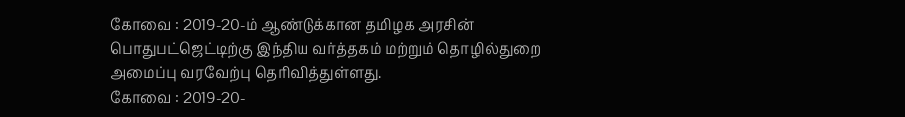கோவை : 2019-20-ம் ஆண்டுக்கான தமிழக அரசின் பொதுபட்ஜெட்டிற்கு இந்திய வர்த்தகம் மற்றும் தொழில்துறை அமைப்பு வரவேற்பு தெரிவித்துள்ளது.
கோவை : 2019-20-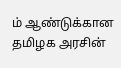ம் ஆண்டுக்கான தமிழக அரசின்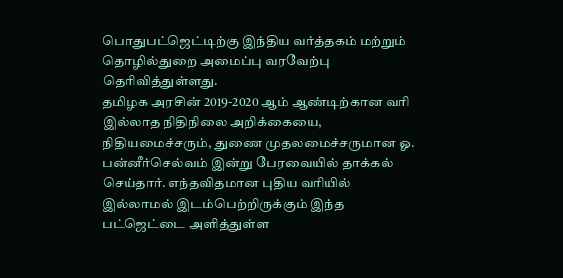பொதுபட்ஜெட்டிற்கு இந்திய வர்த்தகம் மற்றும் தொழில்துறை அமைப்பு வரவேற்பு தெரிவித்துள்ளது.
தமிழக அரசின் 2019-2020 ஆம் ஆண்டிற்கான வரி இல்லாத நிதிநிலை அறிக்கையை, நிதியமைச்சரும், துணை முதலமைச்சருமான ஓ. பன்னீர்செல்வம் இன்று பேரவையில் தாக்கல் செய்தார். எந்தவிதமான புதிய வரியில் இல்லாமல் இடம்பெற்றிருக்கும் இந்த பட்ஜெட்டை அளித்துள்ள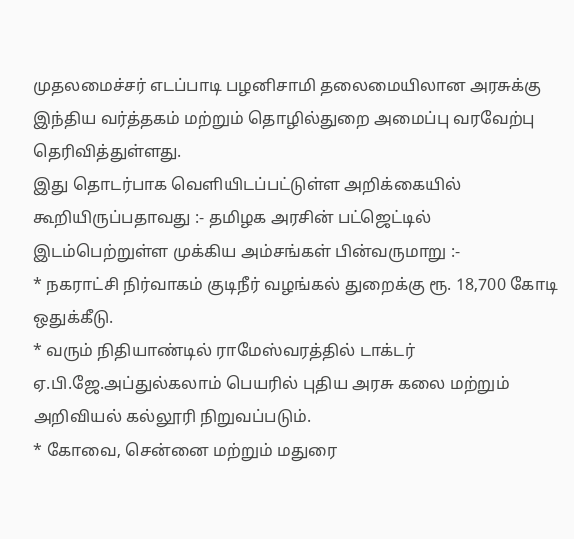முதலமைச்சர் எடப்பாடி பழனிசாமி தலைமையிலான அரசுக்கு இந்திய வர்த்தகம் மற்றும் தொழில்துறை அமைப்பு வரவேற்பு தெரிவித்துள்ளது.
இது தொடர்பாக வெளியிடப்பட்டுள்ள அறிக்கையில் கூறியிருப்பதாவது :- தமிழக அரசின் பட்ஜெட்டில் இடம்பெற்றுள்ள முக்கிய அம்சங்கள் பின்வருமாறு :-
* நகராட்சி நிர்வாகம் குடிநீர் வழங்கல் துறைக்கு ரூ. 18,700 கோடி ஒதுக்கீடு.
* வரும் நிதியாண்டில் ராமேஸ்வரத்தில் டாக்டர் ஏ.பி.ஜே.அப்துல்கலாம் பெயரில் புதிய அரசு கலை மற்றும் அறிவியல் கல்லூரி நிறுவப்படும்.
* கோவை, சென்னை மற்றும் மதுரை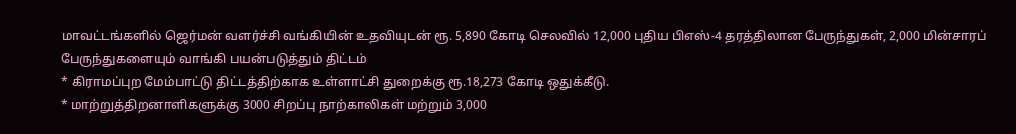மாவட்டங்களில் ஜெர்மன் வளர்ச்சி வங்கியின் உதவியுடன் ரூ. 5,890 கோடி செலவில் 12,000 புதிய பிஎஸ்-4 தரத்திலான பேருந்துகள், 2,000 மின்சாரப் பேருந்துகளையும் வாங்கி பயன்படுத்தும் திட்டம்
* கிராமப்புற மேம்பாட்டு திட்டத்திற்காக உள்ளாட்சி துறைக்கு ரூ.18,273 கோடி ஒதுக்கீடு.
* மாற்றுத்திறனாளிகளுக்கு 3000 சிறப்பு நாற்காலிகள் மற்றும் 3,000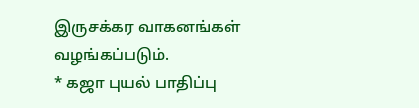இருசக்கர வாகனங்கள் வழங்கப்படும்.
* கஜா புயல் பாதிப்பு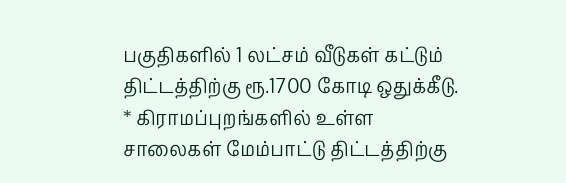பகுதிகளில் 1 லட்சம் வீடுகள் கட்டும் திட்டத்திற்கு ரூ.1700 கோடி ஒதுக்கீடு.
* கிராமப்புறங்களில் உள்ள சாலைகள் மேம்பாட்டு திட்டத்திற்கு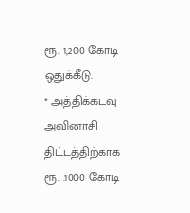ரூ. 1,200 கோடி ஒதுக்கீடு.
* அத்திக்கடவு அவினாசி திட்டத்திற்காக ரூ. .1000 கோடி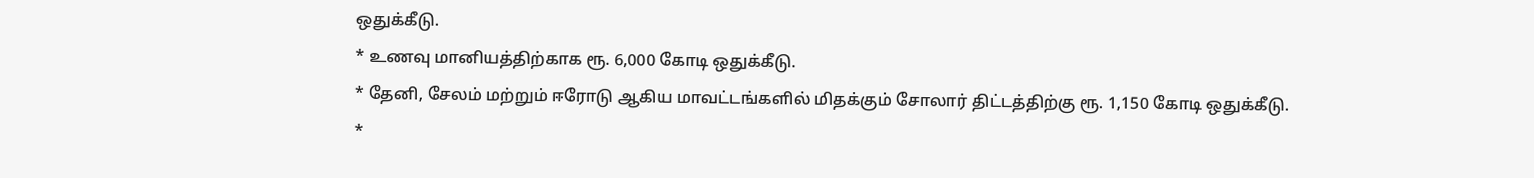ஒதுக்கீடு.
* உணவு மானியத்திற்காக ரூ. 6,000 கோடி ஒதுக்கீடு.
* தேனி, சேலம் மற்றும் ஈரோடு ஆகிய மாவட்டங்களில் மிதக்கும் சோலார் திட்டத்திற்கு ரூ. 1,150 கோடி ஒதுக்கீடு.
*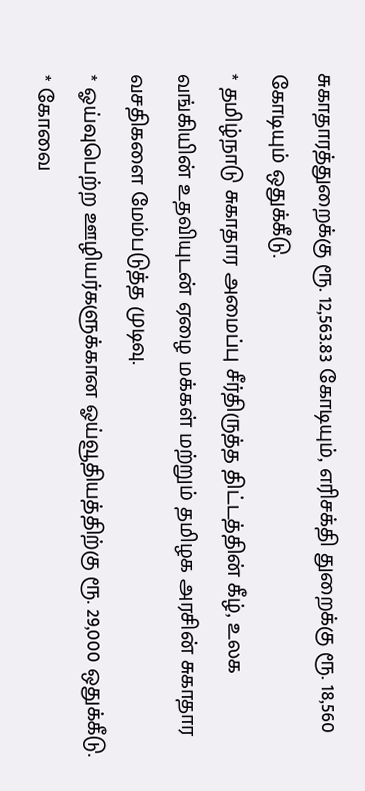சுகாதாரத்துறைக்கு ரூ. 12,563.83 கோடியும், எரிசக்தி துறைக்கு ரூ. 18,560 கோடியும் ஒதுக்கீடு.
* தமிழ்நாடு சுகாதார அமைப்பு சீர்திருத்த திட்டத்தின் கீழ், உலக வங்கியின் உதவியுடன் ஏழை மக்கள் மற்றும் தமிழக அரசின் சுகாதார வசதிகளை மேம்படுத்த முடிவு.
* ஓய்வுபெற்ற ஊழியர்களுக்கான ஓய்வூதியத்திற்கு ரூ. 29,000 ஒதுக்கீடு.
* கோவை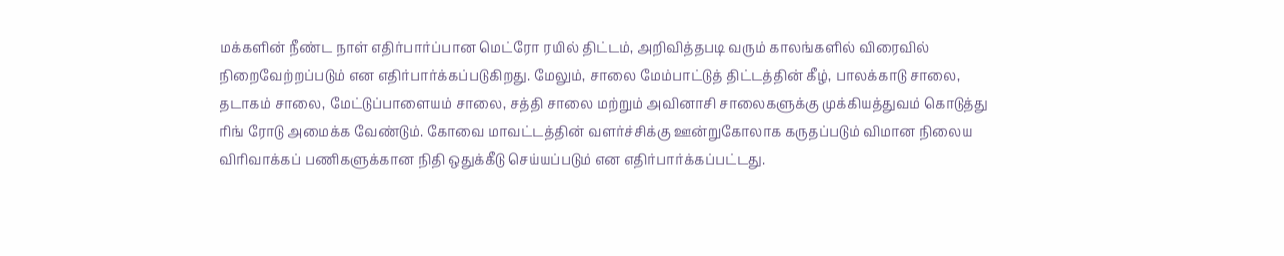மக்களின் நீண்ட நாள் எதிர்பார்ப்பான மெட்ரோ ரயில் திட்டம், அறிவித்தபடி வரும் காலங்களில் விரைவில் நிறைவேற்றப்படும் என எதிர்பார்க்கப்படுகிறது. மேலும், சாலை மேம்பாட்டுத் திட்டத்தின் கீழ், பாலக்காடு சாலை, தடாகம் சாலை, மேட்டுப்பாளையம் சாலை, சத்தி சாலை மற்றும் அவினாசி சாலைகளுக்கு முக்கியத்துவம் கொடுத்து ரிங் ரோடு அமைக்க வேண்டும். கோவை மாவட்டத்தின் வளர்ச்சிக்கு ஊன்றுகோலாக கருதப்படும் விமான நிலைய விரிவாக்கப் பணிகளுக்கான நிதி ஒதுக்கீடு செய்யப்படும் என எதிர்பார்க்கப்பட்டது.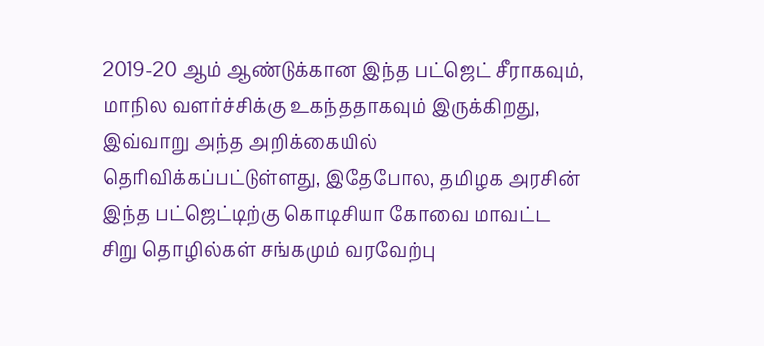2019-20 ஆம் ஆண்டுக்கான இந்த பட்ஜெட் சீராகவும், மாநில வளர்ச்சிக்கு உகந்ததாகவும் இருக்கிறது, இவ்வாறு அந்த அறிக்கையில் தெரிவிக்கப்பட்டுள்ளது, இதேபோல, தமிழக அரசின் இந்த பட்ஜெட்டிற்கு கொடிசியா கோவை மாவட்ட சிறு தொழில்கள் சங்கமும் வரவேற்பு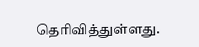தெரிவித்துள்ளது.